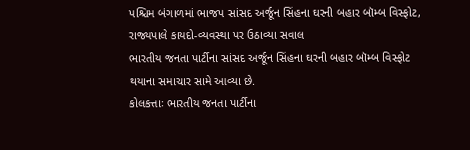પશ્ચિમ બંગાળમાં ભાજપ સાંસદ અર્જૂન સિંહના ઘરની બહાર બૉમ્બ વિસ્ફોટ, રાજ્યપાલે કાયદો-વ્યવસ્થા પર ઉઠાવ્યા સવાલ
ભારતીય જનતા પાર્ટીના સાંસદ અર્જૂન સિંહના ઘરની બહાર બૉમ્બ વિસ્ફોટ થયાના સમાચાર સામે આવ્યા છે.
કોલકત્તાઃ ભારતીય જનતા પાર્ટીના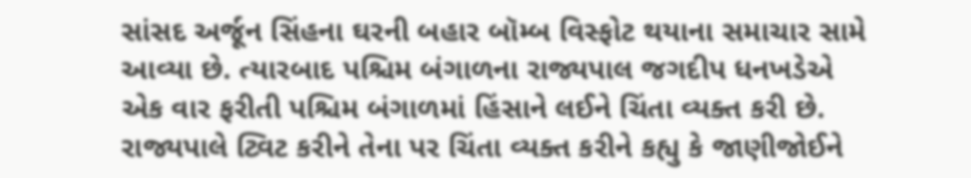સાંસદ અર્જૂન સિંહના ઘરની બહાર બૉમ્બ વિસ્ફોટ થયાના સમાચાર સામે આવ્યા છે. ત્યારબાદ પશ્ચિમ બંગાળના રાજ્યપાલ જગદીપ ધનખડેએ એક વાર ફરીતી પશ્ચિમ બંગાળમાં હિંસાને લઈને ચિંતા વ્યક્ત કરી છે. રાજ્યપાલે ટ્વિટ કરીને તેના પર ચિંતા વ્યક્ત કરીને કહ્યુ કે જાણીજોઈને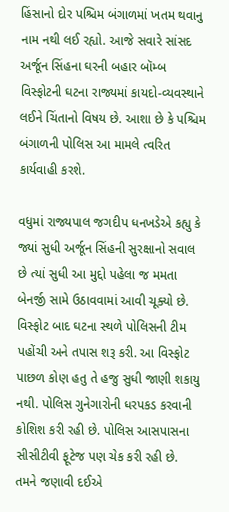હિંસાનો દોર પશ્ચિમ બંગાળમાં ખતમ થવાનુ નામ નથી લઈ રહ્યો. આજે સવારે સાંસદ અર્જૂન સિંહના ઘરની બહાર બૉમ્બ વિસ્ફોટની ઘટના રાજ્યમાં કાયદો-વ્યવસ્થાને લઈને ચિંતાનો વિષય છે. આશા છે કે પશ્ચિમ બંગાળની પોલિસ આ મામલે ત્વરિત કાર્યવાહી કરશે.

વધુમાં રાજ્યપાલ જગદીપ ધનખડેએ કહ્યુ કે જ્યાં સુધી અર્જૂન સિંહની સુરક્ષાનો સવાલ છે ત્યાં સુધી આ મુદ્દો પહેલા જ મમતા બેનર્જી સામે ઉઠાવવામાં આવી ચૂક્યો છે. વિસ્ફોટ બાદ ઘટના સ્થળે પોલિસની ટીમ પહોંચી અને તપાસ શરૂ કરી. આ વિસ્ફોટ પાછળ કોણ હતુ તે હજુ સુધી જાણી શકાયુ નથી. પોલિસ ગુનેગારોની ધરપકડ કરવાની કોશિશ કરી રહી છે. પોલિસ આસપાસના સીસીટીવી ફૂટેજ પણ ચેક કરી રહી છે.
તમને જણાવી દઈએ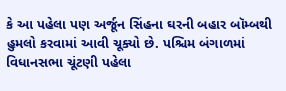કે આ પહેલા પણ અર્જૂન સિંહના ઘરની બહાર બૉમ્બથી હુમલો કરવામાં આવી ચૂક્યો છે. પશ્ચિમ બંગાળમાં વિધાનસભા ચૂંટણી પહેલા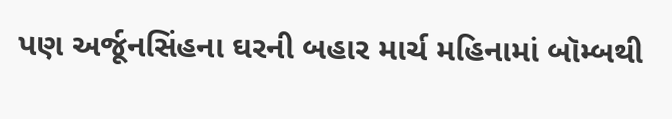પણ અર્જૂનસિંહના ઘરની બહાર માર્ચ મહિનામાં બૉમ્બથી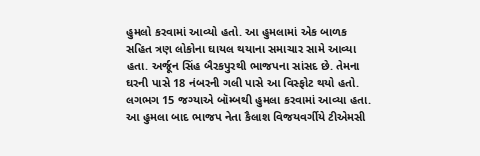હુમલો કરવામાં આવ્યો હતો. આ હુમલામાં એક બાળક સહિત ત્રણ લોકોના ઘાયલ થયાના સમાચાર સામે આવ્યા હતા. અર્જૂન સિંહ બૈરકપુરથી ભાજપના સાંસદ છે. તેમના ઘરની પાસે 18 નંબરની ગલી પાસે આ વિસ્ફોટ થયો હતો. લગભગ 15 જગ્યાએ બૉમ્બથી હુમલા કરવામાં આવ્યા હતા. આ હુમલા બાદ ભાજપ નેતા કૈલાશ વિજયવર્ગીયે ટીએમસી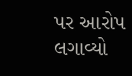પર આરોપ લગાવ્યો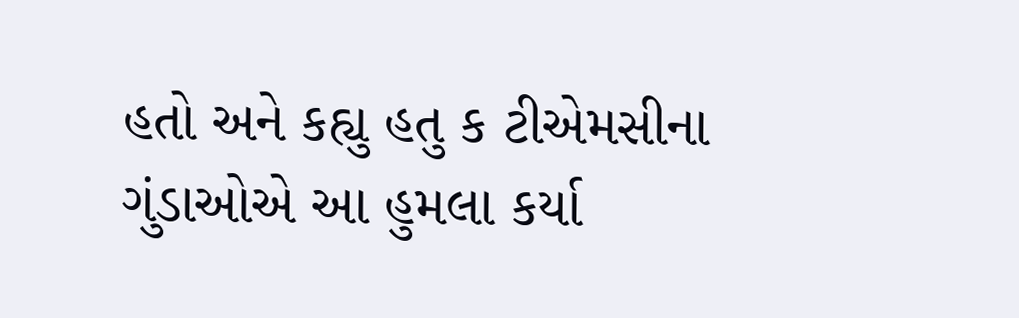હતો અને કહ્યુ હતુ ક ટીએમસીના ગુંડાઓએ આ હુમલા કર્યા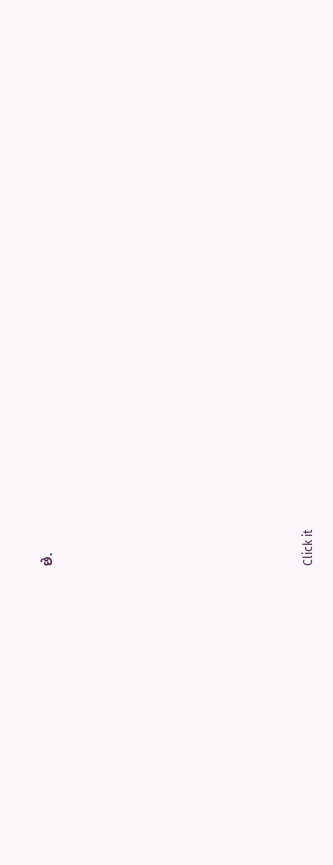છે.












Click it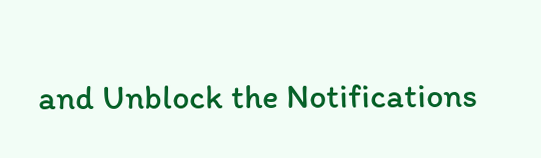and Unblock the Notifications